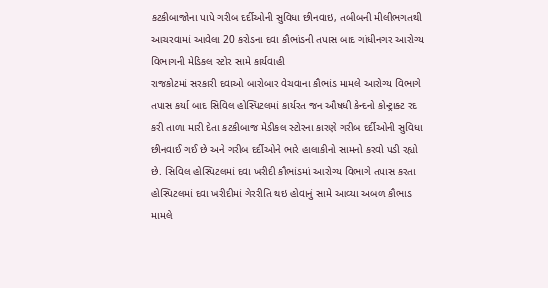કટકીબાજોના પાપે ગરીબ દર્દીઓની સુવિધા છીનવાઇ, તબીબની મીલીભગતથી આચરવામાં આવેલા 20 કરોડના દવા કૌભાંડની તપાસ બાદ ગાંધીનગર આરોગ્ય વિભાગની મેડિકલ સ્ટોર સામે કાર્યવાહી
રાજકોટમાં સરકારી દવાઓ બારોબાર વેચવાના કૌભાંડ મામલે આરોગ્ય વિભાગે તપાસ કર્યા બાદ સિવિલ હોસ્પિટલમાં કાર્યરત જન ઔષધી કેન્દનો કોન્ટ્રાક્ટ રદ કરી તાળા મારી દેતા કટકીબાજ મેડીકલ સ્ટોરના કારણે ગરીબ દર્દીઓની સુવિધા છીનવાઈ ગઈ છે અને ગરીબ દર્દીઓને ભારે હાલાકીનો સામનો કરવો પડી રહ્યો છે. સિવિલ હોસ્પિટલમાં દવા ખરીદી કૌભાંડમાં આરોગ્ય વિભાગે તપાસ કરતા હોસ્પિટલમાં દવા ખરીદીમાં ગેરરીતિ થઇ હોવાનું સામે આવ્યા અબળ કૌભાડ મામલે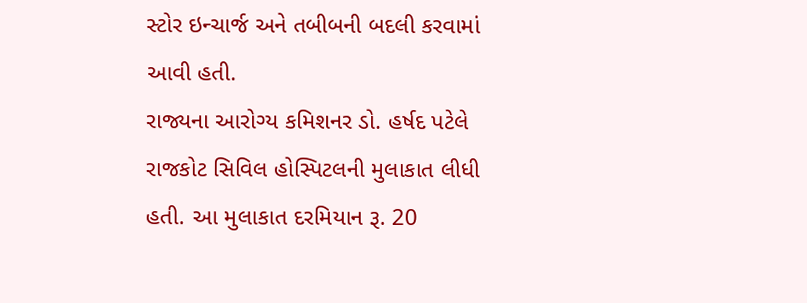સ્ટોર ઇન્ચાર્જ અને તબીબની બદલી કરવામાં આવી હતી.
રાજ્યના આરોગ્ય કમિશનર ડો. હર્ષદ પટેલે રાજકોટ સિવિલ હોસ્પિટલની મુલાકાત લીધી હતી. આ મુલાકાત દરમિયાન રૂ. 20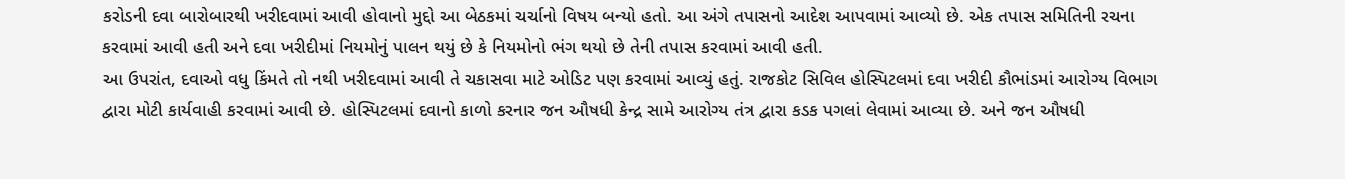કરોડની દવા બારોબારથી ખરીદવામાં આવી હોવાનો મુદ્દો આ બેઠકમાં ચર્ચાનો વિષય બન્યો હતો. આ અંગે તપાસનો આદેશ આપવામાં આવ્યો છે. એક તપાસ સમિતિની રચના કરવામાં આવી હતી અને દવા ખરીદીમાં નિયમોનું પાલન થયું છે કે નિયમોનો ભંગ થયો છે તેની તપાસ કરવામાં આવી હતી.
આ ઉપરાંત, દવાઓ વધુ કિંમતે તો નથી ખરીદવામાં આવી તે ચકાસવા માટે ઓડિટ પણ કરવામાં આવ્યું હતું. રાજકોટ સિવિલ હોસ્પિટલમાં દવા ખરીદી કૌભાંડમાં આરોગ્ય વિભાગ દ્વારા મોટી કાર્યવાહી કરવામાં આવી છે. હોસ્પિટલમાં દવાનો કાળો કરનાર જન ઔષધી કેન્દ્ર સામે આરોગ્ય તંત્ર દ્વારા કડક પગલાં લેવામાં આવ્યા છે. અને જન ઔષધી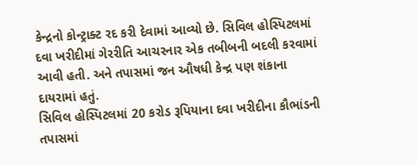કેન્દ્રનો કોન્ટ્રાક્ટ રદ કરી દેવામાં આવ્યો છે. સિવિલ હોસ્પિટલમાં દવા ખરીદીમાં ગેરરીતિ આચરનાર એક તબીબની બદલી કરવામાં આવી હતી. અને તપાસમાં જન ઔષધી કેન્દ્ર પણ શંકાના દાયરામાં હતું.
સિવિલ હોસ્પિટલમાં 20 કરોડ રૂપિયાના દવા ખરીદીના કૌભાંડની તપાસમાં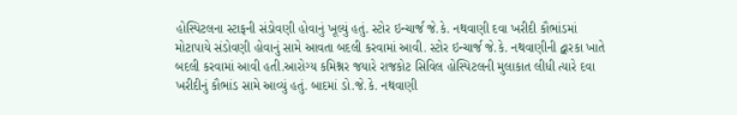હોસ્પિટલના સ્ટાફની સંડોવણી હોવાનું ખૂલ્યું હતું. સ્ટોર ઇન્ચાર્જ જે.કે. નથવાણી દવા ખરીદી કૌભાંડમાં મોટાપાયે સંડોવણી હોવાનું સામે આવતા બદલી કરવામાં આવી. સ્ટોર ઇન્ચાર્જ જે.કે. નથવાણીની દ્વારકા ખાતે બદલી કરવામાં આવી હતી.આરોગ્ય કમિશ્નર જયારે રાજકોટ સિવિલ હોસ્પિટલની મુલાકાત લીધી ત્યારે દવા ખરીદીનું કૌભાંડ સામે આવ્યું હતું. બાદમાં ડો.જે.કે. નથવાણી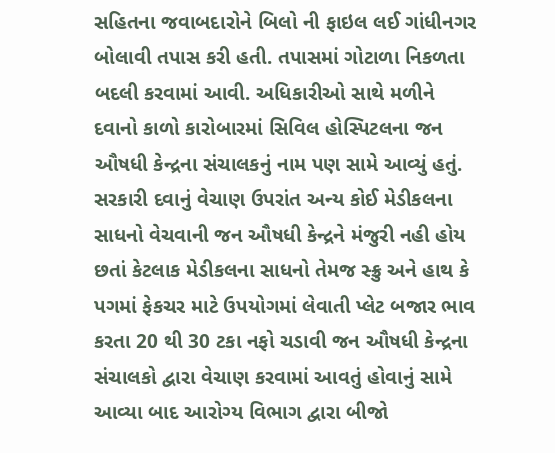સહિતના જવાબદારોને બિલો ની ફાઇલ લઈ ગાંધીનગર બોલાવી તપાસ કરી હતી. તપાસમાં ગોટાળા નિકળતા બદલી કરવામાં આવી. અધિકારીઓ સાથે મળીને દવાનો કાળો કારોબારમાં સિવિલ હોસ્પિટલના જન ઔષધી કેન્દ્રના સંચાલકનું નામ પણ સામે આવ્યું હતું.
સરકારી દવાનું વેચાણ ઉપરાંત અન્ય કોઈ મેડીકલના સાધનો વેચવાની જન ઔષધી કેન્દ્રને મંજુરી નહી હોય છતાં કેટલાક મેડીકલના સાધનો તેમજ સ્ક્રુ અને હાથ કે પગમાં ફેકચર માટે ઉપયોગમાં લેવાતી પ્લેટ બજાર ભાવ કરતા 20 થી 30 ટકા નફો ચડાવી જન ઔષધી કેન્દ્રના સંચાલકો દ્વારા વેચાણ કરવામાં આવતું હોવાનું સામે આવ્યા બાદ આરોગ્ય વિભાગ દ્વારા બીજો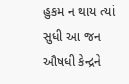હુકમ ન થાય ત્યાં સુધી આ જન ઔષધી કેન્દ્રને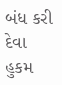બંધ કરી દેવા હુકમ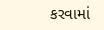કરવામાં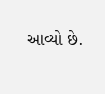આવ્યો છે.